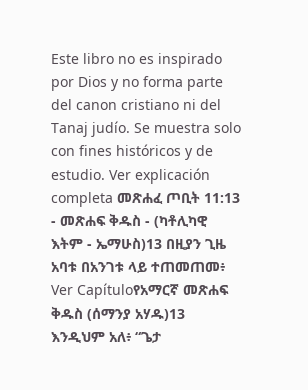Este libro no es inspirado por Dios y no forma parte del canon cristiano ni del Tanaj judío. Se muestra solo con fines históricos y de estudio. Ver explicación completa መጽሐፈ ጦቢት 11:13 - መጽሐፍ ቅዱስ - (ካቶሊካዊ እትም - ኤማሁስ)13 በዚያን ጊዜ አባቱ በአንገቱ ላይ ተጠመጠመ፥ Ver Capítuloየአማርኛ መጽሐፍ ቅዱስ (ሰማንያ አሃዱ)13 እንዲህም አለ፥ “ጌታ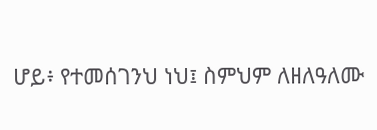ሆይ፥ የተመሰገንህ ነህ፤ ስምህም ለዘለዓለሙ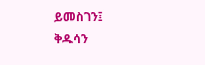ይመስገን፤ ቅዱሳን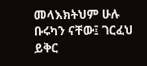መላእክትህም ሁሉ ቡሩካን ናቸው፤ ገርፈህ ይቅር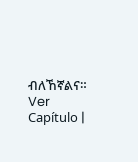ብለኸኛልና። Ver Capítulo |